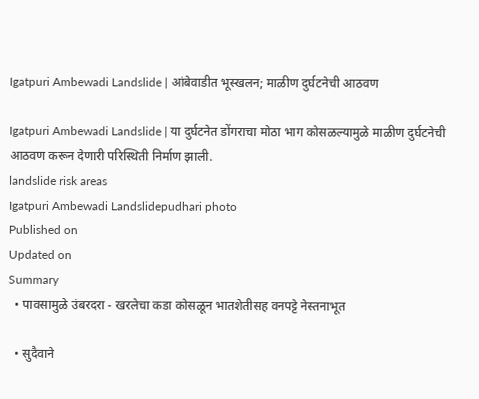Igatpuri Ambewadi Landslide | आंबेवाडीत भूस्खलन; माळीण दुर्घटनेची आठवण

Igatpuri Ambewadi Landslide | या दुर्घटनेत डोंगराचा मोठा भाग कोसळल्यामुळे माळीण दुर्घटनेची आठवण करून देणारी परिस्थिती निर्माण झाली.
landslide risk areas
Igatpuri Ambewadi Landslidepudhari photo
Published on
Updated on
Summary
  • पावसामुळे उंबरदरा - खरलेचा कडा कोसळून भातशेतीसह वनपट्टे नेस्तनाभूत

  • सुदैवाने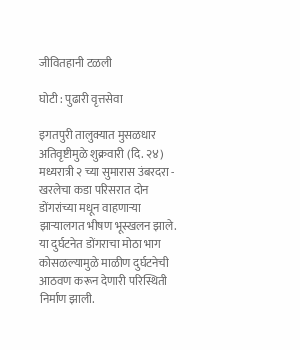जीवितहानी टळली

घोटी : पुढारी वृत्तसेवा

इगतपुरी तालुक्यात मुसळधार अतिवृष्टीमुळे शुक्रवारी (दि. २४) मध्यरात्री २ च्या सुमारास उंबरदरा - खरलेचा कडा परिसरात दोन डोंगरांच्या मधून वाहणाऱ्या झाऱ्यालगत भीषण भूस्खलन झाले. या दुर्घटनेत डोंगराचा मोठा भाग कोसळल्यामुळे माळीण दुर्घटनेची आठवण करून देणारी परिस्थिती निर्माण झाली.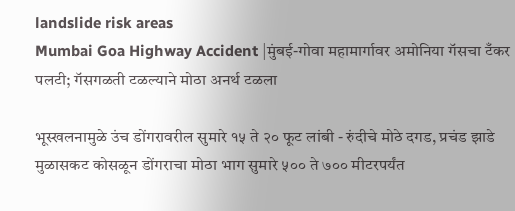landslide risk areas
Mumbai Goa Highway Accident |मुंबई-गोवा महामार्गावर अमोनिया गॅसचा टँकर पलटी; गॅसगळती टळल्याने मोठा अनर्थ टळला

भूस्खलनामुळे उंच डोंगरावरील सुमारे १५ ते २० फूट लांबी - रुंदीचे मोठे दगड, प्रचंड झाडे मुळासकट कोसळून डोंगराचा मोठा भाग सुमारे ५०० ते ७०० मीटरपर्यंत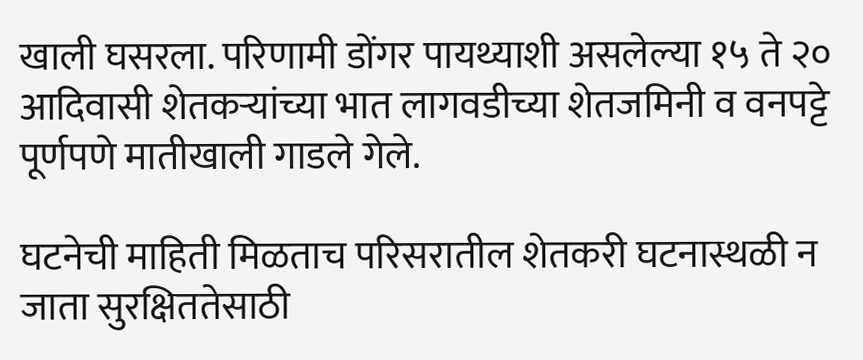खाली घसरला. परिणामी डोंगर पायथ्याशी असलेल्या १५ ते २० आदिवासी शेतकऱ्यांच्या भात लागवडीच्या शेतजमिनी व वनपट्टे पूर्णपणे मातीखाली गाडले गेले.

घटनेची माहिती मिळताच परिसरातील शेतकरी घटनास्थळी न जाता सुरक्षिततेसाठी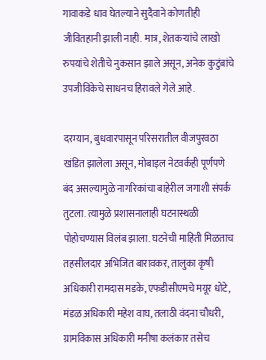गावाकडे धाव घेतल्याने सुदैवाने कोणतीही जीवितहानी झाली नाही. मात्र, शेतकऱ्यांचे लाखो रुपयांचे शेतीचे नुकसान झाले असून, अनेक कुटुंबांचे उपजीविकेचे साधनच हिरावले गेले आहे.

दरम्यान, बुधवारपासून परिसरातील वीजपुरवठा खंडित झालेला असून, मोबाइल नेटवर्कही पूर्णपणे बंद असल्यामुळे नागरिकांचा बाहेरील जगाशी संपर्क तुटला. त्यामुळे प्रशासनालाही घटनास्थळी पोहोचण्यास विलंब झाला. घटनेची माहिती मिळताच तहसीलदार अभिजित बारावकर, तालुका कृषी अधिकारी रामदास मडके, एफडीसीएमचे मयूर धोटे, मंडळ अधिकारी महेश वाघ, तलाठी वंदना चौधरी, ग्रामविकास अधिकारी मनीषा कलंकार तसेच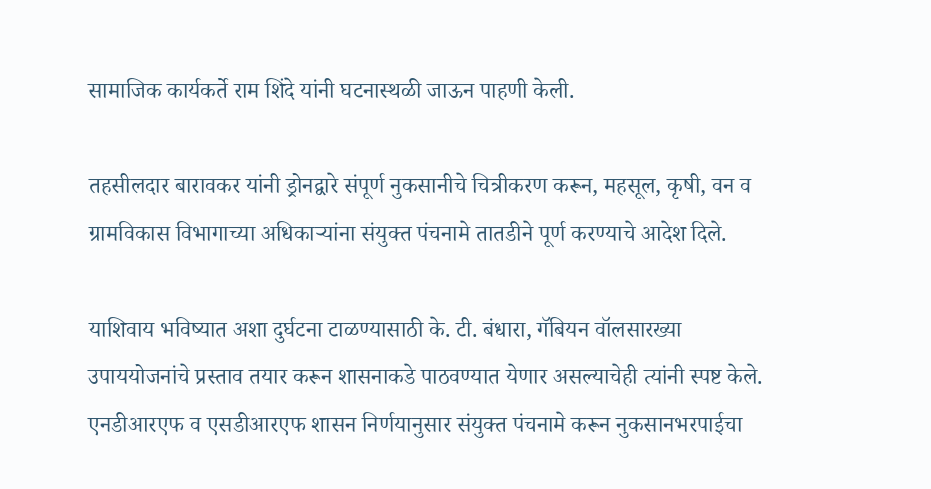सामाजिक कार्यकर्ते राम शिंदे यांनी घटनास्थळी जाऊन पाहणी केली.

तहसीलदार बारावकर यांनी ड्रोनद्वारे संपूर्ण नुकसानीचे चित्रीकरण करून, महसूल, कृषी, वन व ग्रामविकास विभागाच्या अधिकाऱ्यांना संयुक्त पंचनामे तातडीने पूर्ण करण्याचे आदेश दिले.

याशिवाय भविष्यात अशा दुर्घटना टाळण्यासाठी के. टी. बंधारा, गॅबियन वॉलसारख्या उपाययोजनांचे प्रस्ताव तयार करून शासनाकडे पाठवण्यात येणार असल्याचेही त्यांनी स्पष्ट केले. एनडीआरएफ व एसडीआरएफ शासन निर्णयानुसार संयुक्त पंचनामे करून नुकसानभरपाईचा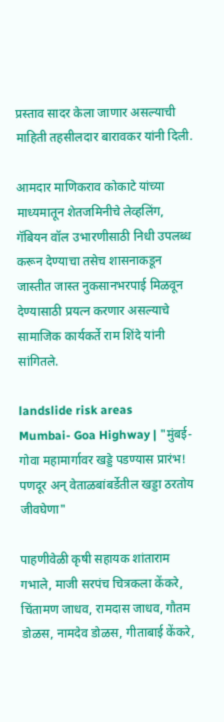प्रस्ताव सादर केला जाणार असल्याची माहिती तहसीलदार बारावकर यांनी दिली.

आमदार माणिकराव कोकाटे यांच्या माध्यमातून शेतजमिनीचे लेव्हलिंग, गॅबियन वॉल उभारणीसाठी निधी उपलब्ध करून देण्याचा तसेच शासनाकडून जास्तीत जास्त नुकसानभरपाई मिळवून देण्यासाठी प्रयत्न करणार असल्याचे सामाजिक कार्यकर्ते राम शिंदे यांनी सांगितले.

landslide risk areas
Mumbai- Goa Highway | "मुंबई-गोवा महामार्गावर खड्डे पडण्यास प्रारंभ! पणदूर अन् वेताळबांबर्डेतील खड्डा ठरतोय जीवघेणा"

पाहणीवेळी कृषी सहायक शांताराम गभाले, माजी सरपंच चित्रकला केंकरे, चिंतामण जाधव, रामदास जाधव, गौतम डोळस, नामदेव डोळस, गीताबाई केंकरे,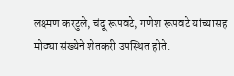लक्ष्मण करटुले, चंदू रूपवटे, गणेश रूपवटे यांच्यासह मोठ्या संख्येने शेतकरी उपस्थित होते.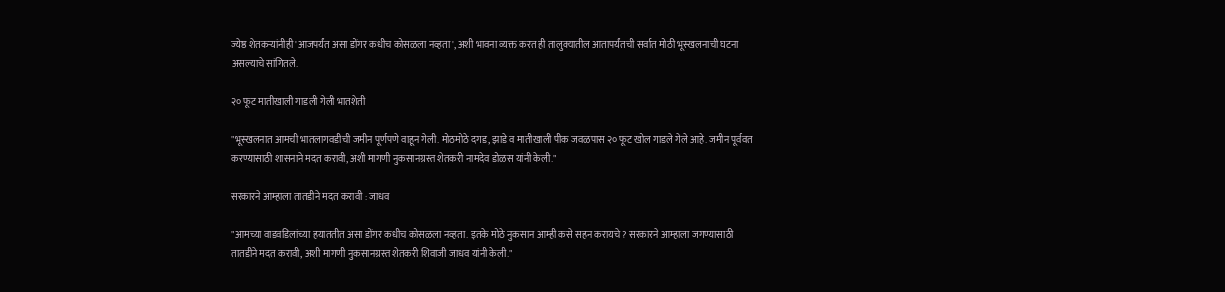ज्येष्ठ शेतकऱ्यांनीही 'आजपर्यंत असा डोंगर कधीच कोसळला नव्हता', अशी भावना व्यक्त करत ही तालुक्यातील आतापर्यंतची सर्वात मोठी भूस्खलनाची घटना असल्याचे सांगितले.

२० फूट मातीखाली गाडली गेली भातशेती

"भूस्खलनात आमची भातलागवडीची जमीन पूर्णपणे वाहून गेली. मोठमोठे दगड, झाडे व मातीखाली पीक जवळपास २० फूट खोल गाडले गेले आहे. जमीन पूर्ववत करण्यासाठी शासनाने मदत करावी, अशी मागणी नुकसानग्रस्त शेतकरी नामदेव डोळस यांनी केली."

सरकारने आम्हाला तातडीने मदत करावी : जाधव

"आमच्या वाडवडिलांच्या हयाततीत असा डोंगर कधीच कोसळला नव्हता. इतके मोठे नुकसान आम्ही कसे सहन करायचे? सरकारने आम्हाला जगण्यासाठी तातडीने मदत करावी, अशी मागणी नुकसानग्रस्त शेतकरी शिवाजी जाधव यांनी केली."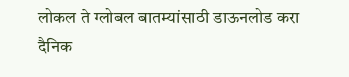लोकल ते ग्लोबल बातम्यांसाठी डाऊनलोड करा दैनिक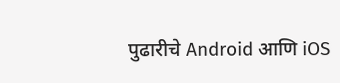पुढारीचे Android आणि iOS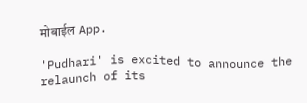मोबाईल App.

'Pudhari' is excited to announce the relaunch of its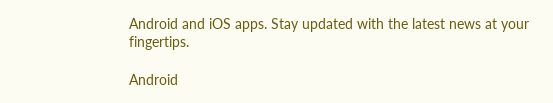Android and iOS apps. Stay updated with the latest news at your fingertips.

Android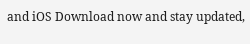and iOS Download now and stay updated,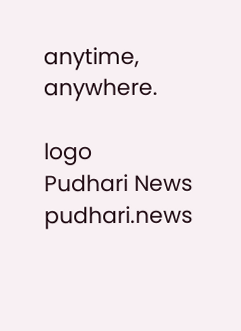anytime, anywhere.

logo
Pudhari News
pudhari.news